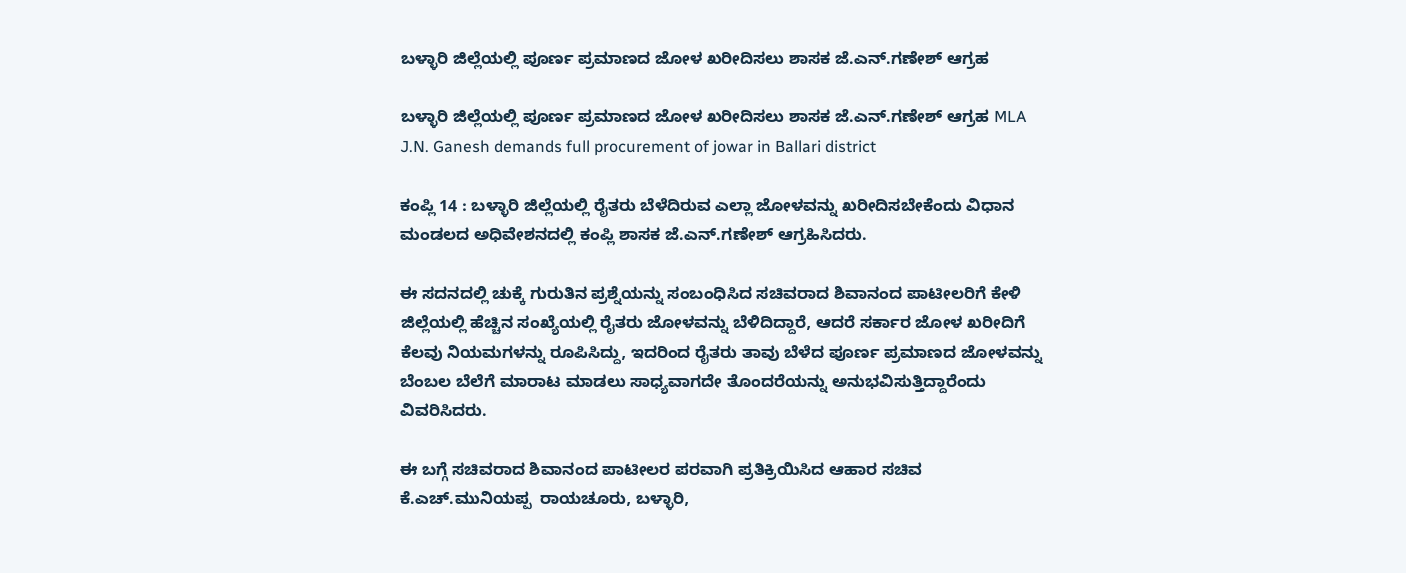ಬಳ್ಳಾರಿ ಜಿಲ್ಲೆಯಲ್ಲಿ ಪೂರ್ಣ ಪ್ರಮಾಣದ ಜೋಳ ಖರೀದಿಸಲು ಶಾಸಕ ಜೆ.ಎನ್‌.ಗಣೇಶ್ ಆಗ್ರಹ

ಬಳ್ಳಾರಿ ಜಿಲ್ಲೆಯಲ್ಲಿ ಪೂರ್ಣ ಪ್ರಮಾಣದ ಜೋಳ ಖರೀದಿಸಲು ಶಾಸಕ ಜೆ.ಎನ್‌.ಗಣೇಶ್ ಆಗ್ರಹ MLA J.N. Ganesh demands full procurement of jowar in Ballari district

ಕಂಪ್ಲಿ 14 : ಬಳ್ಳಾರಿ ಜಿಲ್ಲೆಯಲ್ಲಿ ರೈತರು ಬೆಳೆದಿರುವ ಎಲ್ಲಾ ಜೋಳವನ್ನು ಖರೀದಿಸಬೇಕೆಂದು ವಿಧಾನ ಮಂಡಲದ ಅಧಿವೇಶನದಲ್ಲಿ ಕಂಪ್ಲಿ ಶಾಸಕ ಜೆ.ಎನ್‌.ಗಣೇಶ್ ಆಗ್ರಹಿಸಿದರು.

ಈ ಸದನದಲ್ಲಿ ಚುಕ್ಕೆ ಗುರುತಿನ ಪ್ರಶ್ನೆಯನ್ನು ಸಂಬಂಧಿಸಿದ ಸಚಿವರಾದ ಶಿವಾನಂದ ಪಾಟೀಲರಿಗೆ ಕೇಳಿ ಜಿಲ್ಲೆಯಲ್ಲಿ ಹೆಚ್ಚಿನ ಸಂಖ್ಯೆಯಲ್ಲಿ ರೈತರು ಜೋಳವನ್ನು ಬೆಳಿದಿದ್ದಾರೆ, ಆದರೆ ಸರ್ಕಾರ ಜೋಳ ಖರೀದಿಗೆ ಕೆಲವು ನಿಯಮಗಳನ್ನು ರೂಪಿಸಿದ್ದು, ಇದರಿಂದ ರೈತರು ತಾವು ಬೆಳೆದ ಪೂರ್ಣ ಪ್ರಮಾಣದ ಜೋಳವನ್ನು ಬೆಂಬಲ ಬೆಲೆಗೆ ಮಾರಾಟ ಮಾಡಲು ಸಾಧ್ಯವಾಗದೇ ತೊಂದರೆಯನ್ನು ಅನುಭವಿಸುತ್ತಿದ್ದಾರೆಂದು ವಿವರಿಸಿದರು.

ಈ ಬಗ್ಗೆ ಸಚಿವರಾದ ಶಿವಾನಂದ ಪಾಟೀಲರ ಪರವಾಗಿ ಪ್ರತಿಕ್ರಿಯಿಸಿದ ಆಹಾರ ಸಚಿವ ಕೆ.ಎಚ್‌.ಮುನಿಯಪ್ಪ  ರಾಯಚೂರು, ಬಳ್ಳಾರಿ,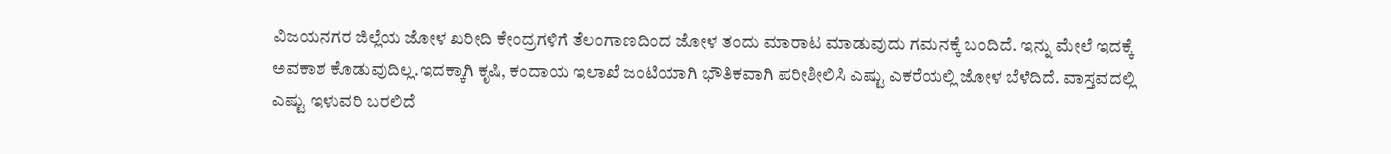ವಿಜಯನಗರ ಜಿಲ್ಲೆಯ ಜೋಳ ಖರೀದಿ ಕೇಂದ್ರಗಳಿಗೆ ತೆಲಂಗಾಣದಿಂದ ಜೋಳ ತಂದು ಮಾರಾಟ ಮಾಡುವುದು ಗಮನಕ್ಕೆ ಬಂದಿದೆ. ಇನ್ನು ಮೇಲೆ ಇದಕ್ಕೆ ಅವಕಾಶ ಕೊಡುವುದಿಲ್ಲ.ಇದಕ್ಕಾಗಿ ಕೃಷಿ, ಕಂದಾಯ ಇಲಾಖೆ ಜಂಟಿಯಾಗಿ ಭೌತಿಕವಾಗಿ ಪರೀಶೀಲಿಸಿ ಎಷ್ಟು ಎಕರೆಯಲ್ಲಿ ಜೋಳ ಬೆಳೆದಿದೆ. ವಾಸ್ತವದಲ್ಲಿ ಎಷ್ಟು ಇಳುವರಿ ಬರಲಿದೆ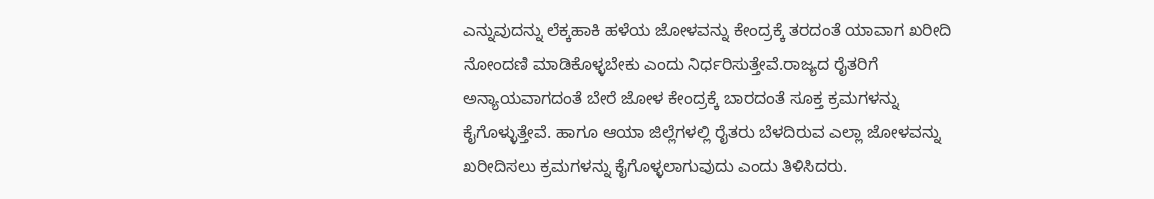ಎನ್ನುವುದನ್ನು ಲೆಕ್ಕಹಾಕಿ ಹಳೆಯ ಜೋಳವನ್ನು ಕೇಂದ್ರಕ್ಕೆ ತರದಂತೆ ಯಾವಾಗ ಖರೀದಿ ನೋಂದಣಿ ಮಾಡಿಕೊಳ್ಳಬೇಕು ಎಂದು ನಿರ್ಧರಿಸುತ್ತೇವೆ.ರಾಜ್ಯದ ರೈತರಿಗೆ ಅನ್ಯಾಯವಾಗದಂತೆ ಬೇರೆ ಜೋಳ ಕೇಂದ್ರಕ್ಕೆ ಬಾರದಂತೆ ಸೂಕ್ತ ಕ್ರಮಗಳನ್ನು ಕೈಗೊಳ್ಳುತ್ತೇವೆ. ಹಾಗೂ ಆಯಾ ಜಿಲ್ಲೆಗಳಲ್ಲಿ ರೈತರು ಬೆಳದಿರುವ ಎಲ್ಲಾ ಜೋಳವನ್ನು ಖರೀದಿಸಲು ಕ್ರಮಗಳನ್ನು ಕೈಗೊಳ್ಳಲಾಗುವುದು ಎಂದು ತಿಳಿಸಿದರು.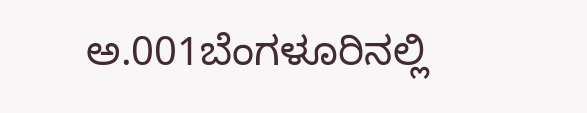ಅ.001ಬೆಂಗಳೂರಿನಲ್ಲಿ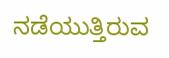ನಡೆಯುತ್ತಿರುವ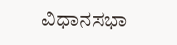ವಿಧಾನಸಭಾ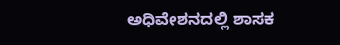ಅಧಿವೇಶನದಲ್ಲಿ ಶಾಸಕ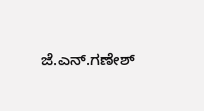ಜೆ.ಎನ್‌.ಗಣೇಶ್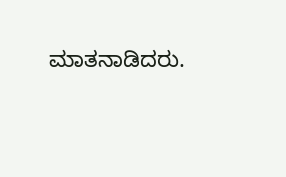ಮಾತನಾಡಿದರು.